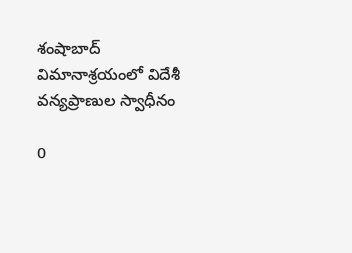శంషాబాద్ విమానాశ్రయంలో విదేశీ వన్యప్రాణుల స్వాధీనం

0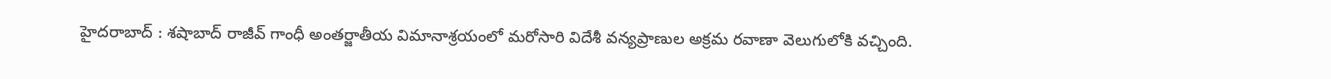హైదరాబాద్ : శషాబాద్ రాజీవ్ గాంధీ అంతర్జాతీయ విమానాశ్రయంలో మరోసారి విదేశీ వన్యప్రాణుల అక్రమ రవాణా వెలుగులోకి వచ్చింది.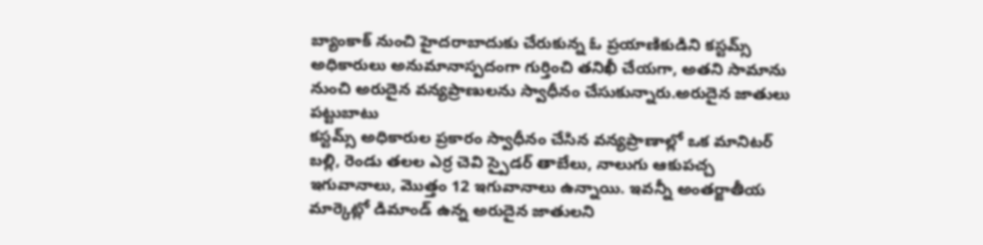బ్యాంకాక్ నుంచి హైదరాబాదుకు చేరుకున్న ఓ ప్రయాణికుడిని కస్టమ్స్ అధికారులు అనుమానాస్పదంగా గుర్తించి తనిఖీ చేయగా, అతని సామాను నుంచి అరుదైన వన్యప్రాణులను స్వాధీనం చేసుకున్నారు.అరుదైన జాతులు పట్టుబాటు
కస్టమ్స్ అధికారుల ప్రకారం స్వాధీనం చేసిన వన్యప్రాణాల్లో ఒక మానిటర్ బల్లి, రెండు తలల ఎర్ర చెవి స్పైడర్ తాబేలు, నాలుగు ఆకుపచ్చ ఇగువానాలు, మొత్తం 12 ఇగువానాలు ఉన్నాయి. ఇవన్నీ అంతర్జాతీయ మార్కెట్లో డిమాండ్ ఉన్న అరుదైన జాతులని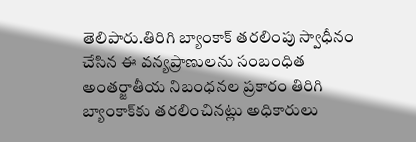తెలిపారు.తిరిగి బ్యాంకాక్ తరలింపు స్వాధీనం చేసిన ఈ వన్యప్రాణులను సంబంధిత అంతర్జాతీయ నిబంధనల ప్రకారం తిరిగి బ్యాంకాక్‌కు తరలించినట్లు అధికారులు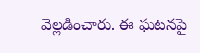వెల్లడించారు. ఈ ఘటనపై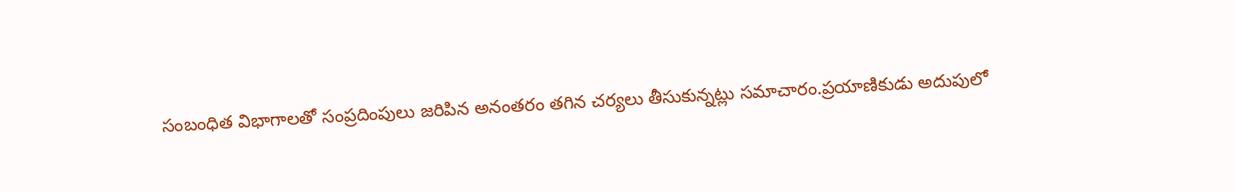సంబంధిత విభాగాలతో సంప్రదింపులు జరిపిన అనంతరం తగిన చర్యలు తీసుకున్నట్లు సమాచారం.ప్రయాణికుడు అదుపులో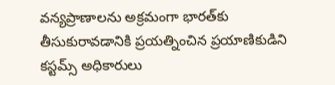వన్యప్రాణాలను అక్రమంగా భారత్‌కు తీసుకురావడానికి ప్రయత్నించిన ప్రయాణికుడిని కస్టమ్స్ అధికారులు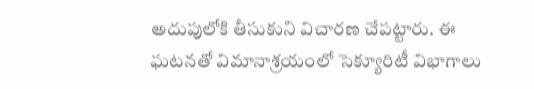అదుపులోకి తీసుకుని విచారణ చేపట్టారు. ఈ ఘటనతో విమానాశ్రయంలో సెక్యూరిటీ విభాగాలు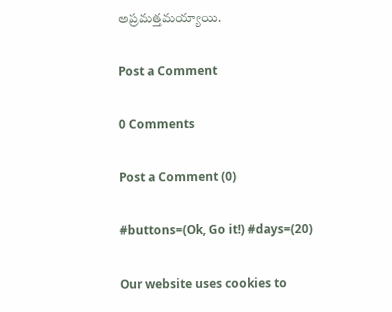అప్రమత్తమయ్యాయి.

Post a Comment

0 Comments

Post a Comment (0)

#buttons=(Ok, Go it!) #days=(20)

Our website uses cookies to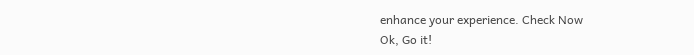enhance your experience. Check Now
Ok, Go it!